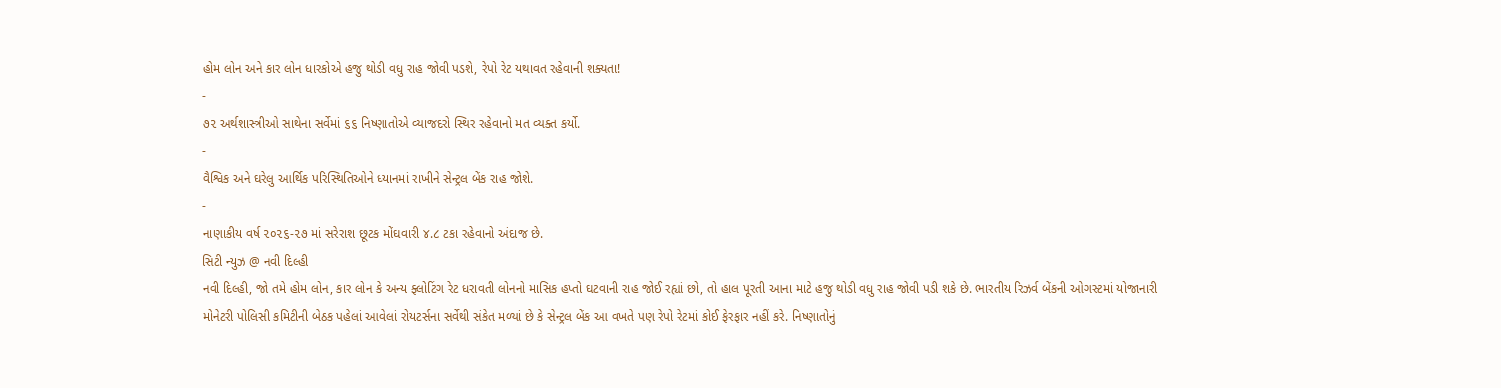હોમ લોન અને કાર લોન ધારકોએ હજુ થોડી વધુ રાહ જોવી પડશે, રેપો રેટ યથાવત રહેવાની શક્યતા!
-
૭૨ અર્થશાસ્ત્રીઓ સાથેના સર્વેમાં ૬૬ નિષ્ણાતોએ વ્યાજદરો સ્થિર રહેવાનો મત વ્યક્ત કર્યો.
-
વૈશ્વિક અને ઘરેલુ આર્થિક પરિસ્થિતિઓને ધ્યાનમાં રાખીને સેન્ટ્રલ બેંક રાહ જોશે.
-
નાણાકીય વર્ષ ૨૦૨૬-૨૭ માં સરેરાશ છૂટક મોંઘવારી ૪.૮ ટકા રહેવાનો અંદાજ છે.
સિટી ન્યુઝ @ નવી દિલ્હી
નવી દિલ્હી, જો તમે હોમ લોન, કાર લોન કે અન્ય ફ્લોટિંગ રેટ ધરાવતી લોનનો માસિક હપ્તો ઘટવાની રાહ જોઈ રહ્યાં છો, તો હાલ પૂરતી આના માટે હજુ થોડી વધુ રાહ જોવી પડી શકે છે. ભારતીય રિઝર્વ બેંકની ઓગસ્ટમાં યોજાનારી મોનેટરી પોલિસી કમિટીની બેઠક પહેલાં આવેલાં રોયટર્સના સર્વેથી સંકેત મળ્યાં છે કે સેન્ટ્રલ બેંક આ વખતે પણ રેપો રેટમાં કોઈ ફેરફાર નહીં કરે. નિષ્ણાતોનું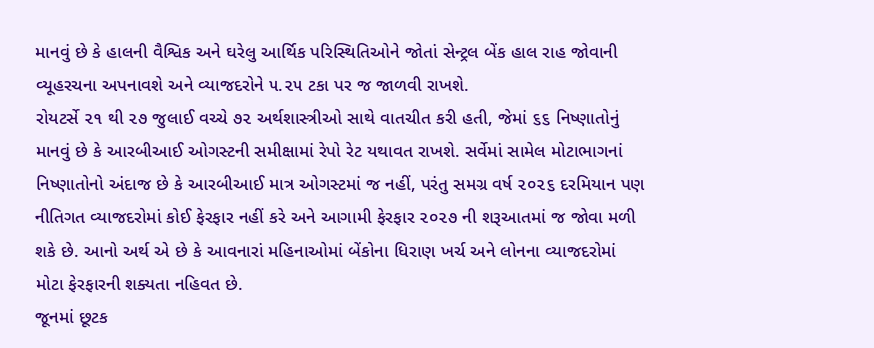માનવું છે કે હાલની વૈશ્વિક અને ઘરેલુ આર્થિક પરિસ્થિતિઓને જોતાં સેન્ટ્રલ બેંક હાલ રાહ જોવાની વ્યૂહરચના અપનાવશે અને વ્યાજદરોને ૫.૨૫ ટકા પર જ જાળવી રાખશે.
રોયટર્સે ૨૧ થી ૨૭ જુલાઈ વચ્ચે ૭૨ અર્થશાસ્ત્રીઓ સાથે વાતચીત કરી હતી, જેમાં ૬૬ નિષ્ણાતોનું માનવું છે કે આરબીઆઈ ઓગસ્ટની સમીક્ષામાં રેપો રેટ યથાવત રાખશે. સર્વેમાં સામેલ મોટાભાગનાં નિષ્ણાતોનો અંદાજ છે કે આરબીઆઈ માત્ર ઓગસ્ટમાં જ નહીં, પરંતુ સમગ્ર વર્ષ ૨૦૨૬ દરમિયાન પણ નીતિગત વ્યાજદરોમાં કોઈ ફેરફાર નહીં કરે અને આગામી ફેરફાર ૨૦૨૭ ની શરૂઆતમાં જ જોવા મળી શકે છે. આનો અર્થ એ છે કે આવનારાં મહિનાઓમાં બેંકોના ધિરાણ ખર્ચ અને લોનના વ્યાજદરોમાં મોટા ફેરફારની શક્યતા નહિવત છે.
જૂનમાં છૂટક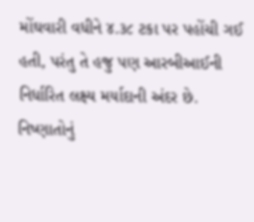મોંઘવારી વધીને ૪.૩૮ ટકા પર પહોંચી ગઈ હતી, પરંતુ તે હજુ પણ આરબીઆઈની નિર્ધારિત લક્ષ્ય મર્યાદાની અંદર છે. નિષ્ણાતોનું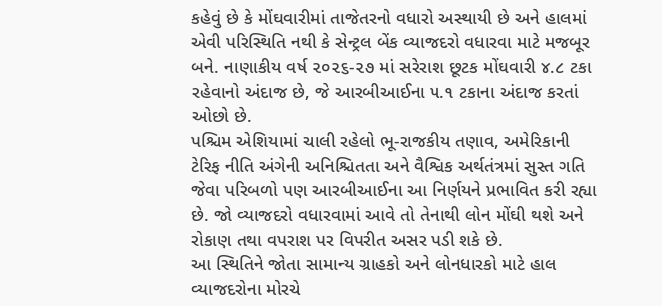કહેવું છે કે મોંઘવારીમાં તાજેતરનો વધારો અસ્થાયી છે અને હાલમાં એવી પરિસ્થિતિ નથી કે સેન્ટ્રલ બેંક વ્યાજદરો વધારવા માટે મજબૂર બને. નાણાકીય વર્ષ ૨૦૨૬-૨૭ માં સરેરાશ છૂટક મોંઘવારી ૪.૮ ટકા રહેવાનો અંદાજ છે, જે આરબીઆઈના ૫.૧ ટકાના અંદાજ કરતાં ઓછો છે.
પશ્ચિમ એશિયામાં ચાલી રહેલો ભૂ-રાજકીય તણાવ, અમેરિકાની ટેરિફ નીતિ અંગેની અનિશ્ચિતતા અને વૈશ્વિક અર્થતંત્રમાં સુસ્ત ગતિ જેવા પરિબળો પણ આરબીઆઈના આ નિર્ણયને પ્રભાવિત કરી રહ્યા છે. જો વ્યાજદરો વધારવામાં આવે તો તેનાથી લોન મોંઘી થશે અને રોકાણ તથા વપરાશ પર વિપરીત અસર પડી શકે છે.
આ સ્થિતિને જોતા સામાન્ય ગ્રાહકો અને લોનધારકો માટે હાલ વ્યાજદરોના મોરચે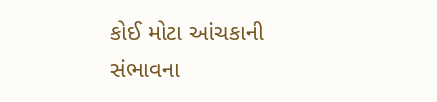કોઈ મોટા આંચકાની સંભાવના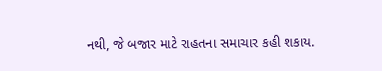નથી, જે બજાર માટે રાહતના સમાચાર કહી શકાય.